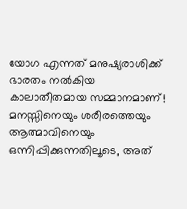യോഗ എന്നത് മനുഷ്യരാശിക്ക് ഭാരതം നൽകിയ കാലാതീതമായ സമ്മാനമാണ്! മനസ്സിനെയും ശരീരത്തെയും ആത്മാവിനെയും ഒന്നിപ്പിക്കുന്നതിലൂടെ, അത്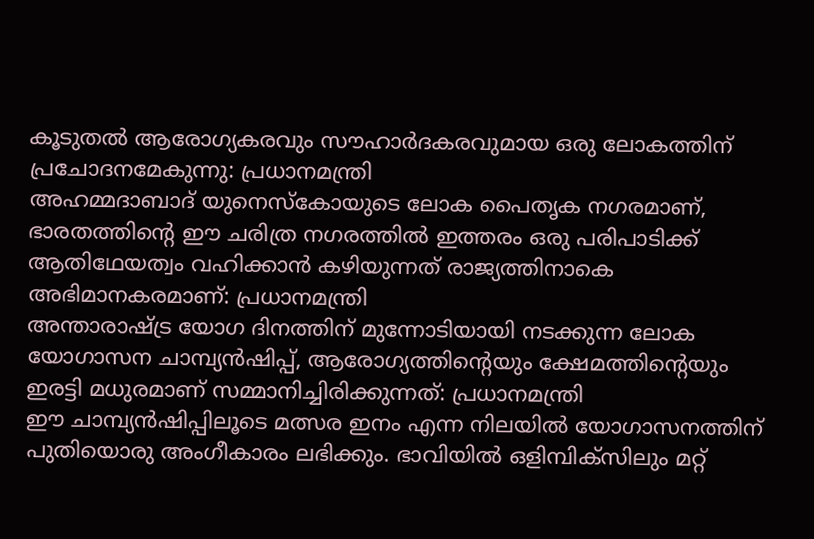കൂടുതൽ ആരോഗ്യകരവും സൗഹാർദകരവുമായ ഒരു ലോകത്തിന് പ്രചോദനമേകുന്നു: പ്രധാനമന്ത്രി
അഹമ്മദാബാദ് യുനെസ്കോയുടെ ലോക പൈതൃക നഗരമാണ്, ഭാരതത്തിന്റെ ഈ ചരിത്ര നഗരത്തിൽ ഇത്തരം ഒരു പരിപാടിക്ക് ആതിഥേയത്വം വഹിക്കാൻ കഴിയുന്നത് രാജ്യത്തിനാകെ അഭിമാനകരമാണ്: പ്രധാനമന്ത്രി
അന്താരാഷ്ട്ര യോഗ ദിനത്തിന് മുന്നോടിയായി നടക്കുന്ന ലോക യോഗാസന ചാമ്പ്യൻഷിപ്പ്, ആരോഗ്യത്തിന്റെയും ക്ഷേമത്തിന്റെയും ഇരട്ടി മധുരമാണ് സമ്മാനിച്ചിരിക്കുന്നത്: പ്രധാനമന്ത്രി
ഈ ചാമ്പ്യൻഷിപ്പിലൂടെ മത്സര ഇനം എന്ന നിലയിൽ യോഗാസനത്തിന് പുതിയൊരു അംഗീകാരം ലഭിക്കും. ഭാവിയിൽ ഒളിമ്പിക്സിലും മറ്റ്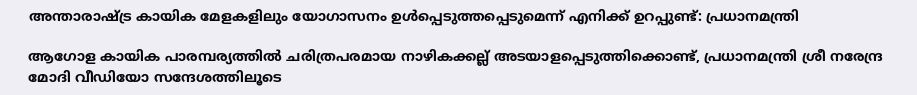അന്താരാഷ്ട്ര കായിക മേളകളിലും യോഗാസനം ഉൾപ്പെടുത്തപ്പെടുമെന്ന് എനിക്ക് ഉറപ്പുണ്ട്: പ്രധാനമന്ത്രി

ആഗോള കായിക പാരമ്പര്യത്തിൽ ചരിത്രപരമായ നാഴികക്കല്ല് അടയാളപ്പെടുത്തിക്കൊണ്ട്, പ്രധാനമന്ത്രി ശ്രീ നരേന്ദ്ര മോദി വീഡിയോ സന്ദേശത്തിലൂടെ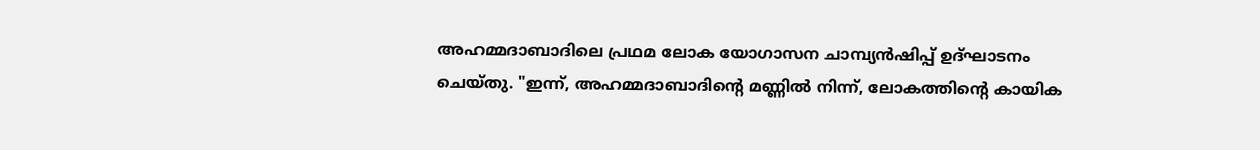അഹമ്മദാബാദിലെ പ്രഥമ ലോക യോഗാസന ചാമ്പ്യൻഷിപ്പ് ഉദ്ഘാടനം ചെയ്തു. "ഇന്ന്, അഹമ്മദാബാദിന്റെ മണ്ണിൽ നിന്ന്, ലോകത്തിന്റെ കായിക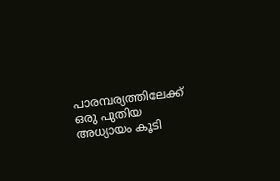പാരമ്പര്യത്തിലേക്ക് ഒരു പുതിയ അധ്യായം കൂടി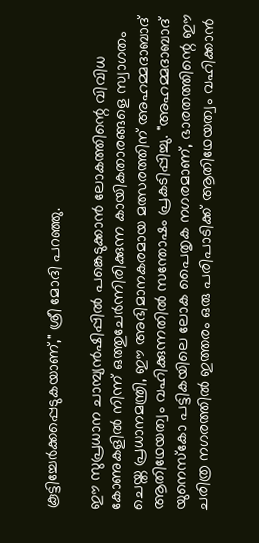കൂട്ടിച്ചേർക്കപ്പെടുകയാണ്," ശ്രീ മോദി പറഞ്ഞു.

ഈ സുപ്രധാന ചാമ്പ്യൻഷിപ്പിൽ പങ്കെടുക്കാൻ ലോകത്തിന്റെ വിവിധ കോണുകളിൽ നിന്ന് ഒത്തുചേർന്നിരിക്കുന്ന കായികതാരങ്ങളെ സ്വാഗതം ചെയ്ത പ്രധാനമന്ത്രി, ഈ അഭിമാനകരമായ മത്സരത്തിന് അഹമ്മദാബാദ് ആതിഥേയത്വം വഹിക്കുന്നതിൽ സന്തോഷം പ്രകടിപ്പിച്ചു. "അഹമ്മദാബാദ് യുനെസ്കോ പട്ടികയിലെ ലോക പൈതൃക നഗരമാണ്, ഭാരതത്തിന്റെ ഈ ചരിത്ര നഗരത്തിൽ ഇത്തരം ഒരു പരിപാടിക്ക് ആതിഥേയത്വം വഹിക്കാൻ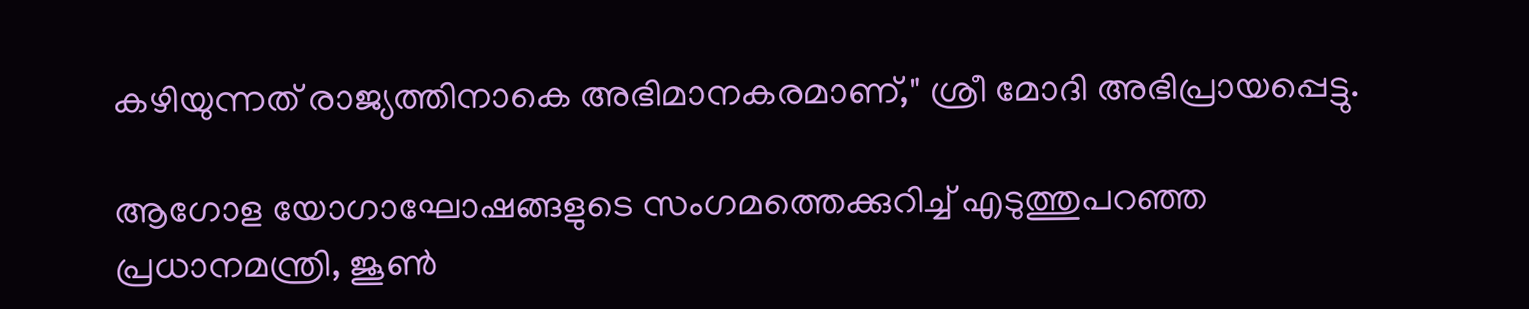കഴിയുന്നത് രാജ്യത്തിനാകെ അഭിമാനകരമാണ്," ശ്രീ മോദി അഭിപ്രായപ്പെട്ടു.

ആഗോള യോഗാഘോഷങ്ങളുടെ സംഗമത്തെക്കുറിച്ച് എടുത്തുപറഞ്ഞ പ്രധാനമന്ത്രി, ജൂൺ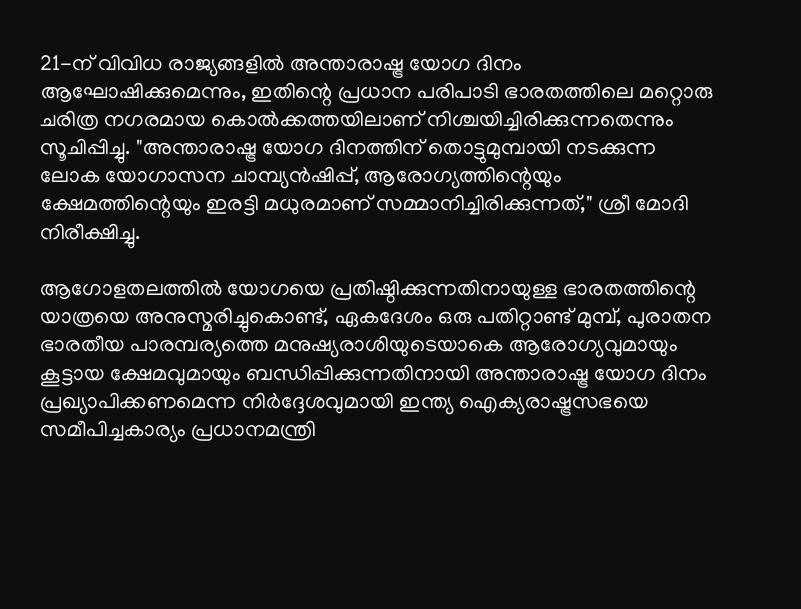21-ന് വിവിധ രാജ്യങ്ങളിൽ അന്താരാഷ്ട്ര യോഗ ദിനം ആഘോഷിക്കുമെന്നും, ഇതിന്റെ പ്രധാന പരിപാടി ഭാരതത്തിലെ മറ്റൊരു ചരിത്ര നഗരമായ കൊൽക്കത്തയിലാണ് നിശ്ചയിച്ചിരിക്കുന്നതെന്നും സൂചിപ്പിച്ചു. "അന്താരാഷ്ട്ര യോഗ ദിനത്തിന് തൊട്ടുമുമ്പായി നടക്കുന്ന ലോക യോഗാസന ചാമ്പ്യൻഷിപ്പ്, ആരോഗ്യത്തിന്റെയും ക്ഷേമത്തിന്റെയും ഇരട്ടി മധുരമാണ് സമ്മാനിച്ചിരിക്കുന്നത്," ശ്രീ മോദി നിരീക്ഷിച്ചു.

ആഗോളതലത്തിൽ യോഗയെ പ്രതിഷ്ഠിക്കുന്നതിനായുള്ള ഭാരതത്തിന്റെ യാത്രയെ അനുസ്മരിച്ചുകൊണ്ട്, ഏകദേശം ഒരു പതിറ്റാണ്ട് മുമ്പ്, പുരാതന ഭാരതീയ പാരമ്പര്യത്തെ മനുഷ്യരാശിയുടെയാകെ ആരോഗ്യവുമായും കൂട്ടായ ക്ഷേമവുമായും ബന്ധിപ്പിക്കുന്നതിനായി അന്താരാഷ്ട്ര യോഗ ദിനം പ്രഖ്യാപിക്കണമെന്ന നിർദ്ദേശവുമായി ഇന്ത്യ ഐക്യരാഷ്ട്രസഭയെ സമീപിച്ചകാര്യം പ്രധാനമന്ത്രി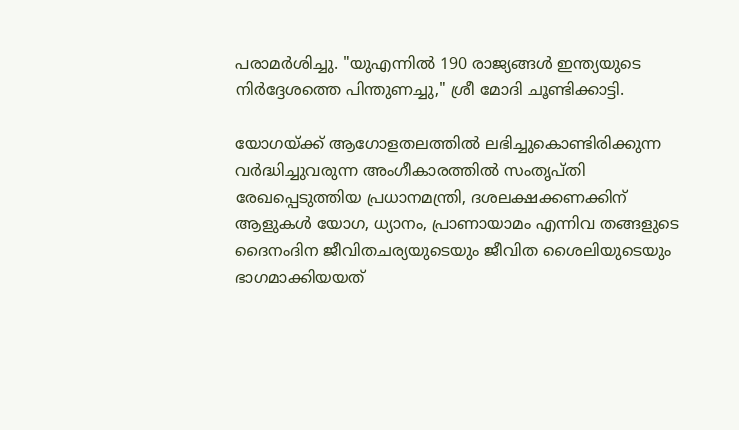പരാമർശിച്ചു. "യുഎന്നിൽ 190 രാജ്യങ്ങൾ ഇന്ത്യയുടെ നിർദ്ദേശത്തെ പിന്തുണച്ചു," ശ്രീ മോദി ചൂണ്ടിക്കാട്ടി.

യോഗയ്ക്ക് ആഗോളതലത്തിൽ ലഭിച്ചുകൊണ്ടിരിക്കുന്ന വർദ്ധിച്ചുവരുന്ന അംഗീകാരത്തിൽ സംതൃപ്തി രേഖപ്പെടുത്തിയ പ്രധാനമന്ത്രി, ദശലക്ഷക്കണക്കിന് ആളുകൾ യോഗ, ധ്യാനം, പ്രാണായാമം എന്നിവ തങ്ങളുടെ ദൈനംദിന ജീവിതചര്യയുടെയും ജീവിത ശൈലിയുടെയും ഭാഗമാക്കിയയത്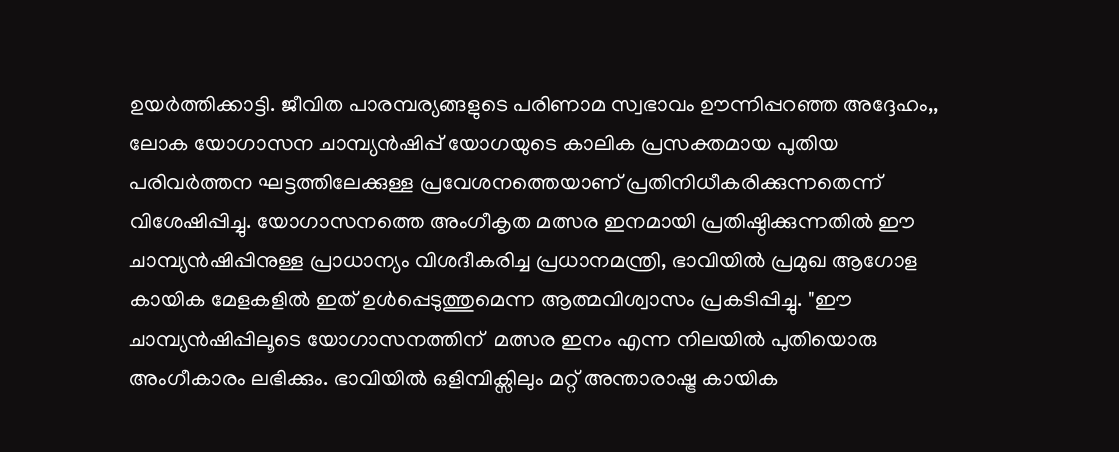ഉയർത്തിക്കാട്ടി. ജീവിത പാരമ്പര്യങ്ങളുടെ പരിണാമ സ്വഭാവം ഊന്നിപ്പറഞ്ഞ അദ്ദേഹം,, ലോക യോഗാസന ചാമ്പ്യൻഷിപ്പ് യോഗയുടെ കാലിക പ്രസക്തമായ പുതിയ പരിവർത്തന ഘട്ടത്തിലേക്കുള്ള പ്രവേശനത്തെയാണ് പ്രതിനിധീകരിക്കുന്നതെന്ന് വിശേഷിപ്പിച്ചു. യോഗാസനത്തെ അംഗീകൃത മത്സര ഇനമായി പ്രതിഷ്ഠിക്കുന്നതിൽ ഈ ചാമ്പ്യൻഷിപ്പിനുള്ള പ്രാധാന്യം വിശദീകരിച്ച പ്രധാനമന്ത്രി, ഭാവിയിൽ പ്രമുഖ ആഗോള കായിക മേളകളിൽ ഇത് ഉൾപ്പെടുത്തുമെന്ന ആത്മവിശ്വാസം പ്രകടിപ്പിച്ചു. "ഈ ചാമ്പ്യൻഷിപ്പിലൂടെ യോഗാസനത്തിന്  മത്സര ഇനം എന്ന നിലയിൽ പുതിയൊരു അംഗീകാരം ലഭിക്കും. ഭാവിയിൽ ഒളിമ്പിക്സിലും മറ്റ് അന്താരാഷ്ട്ര കായിക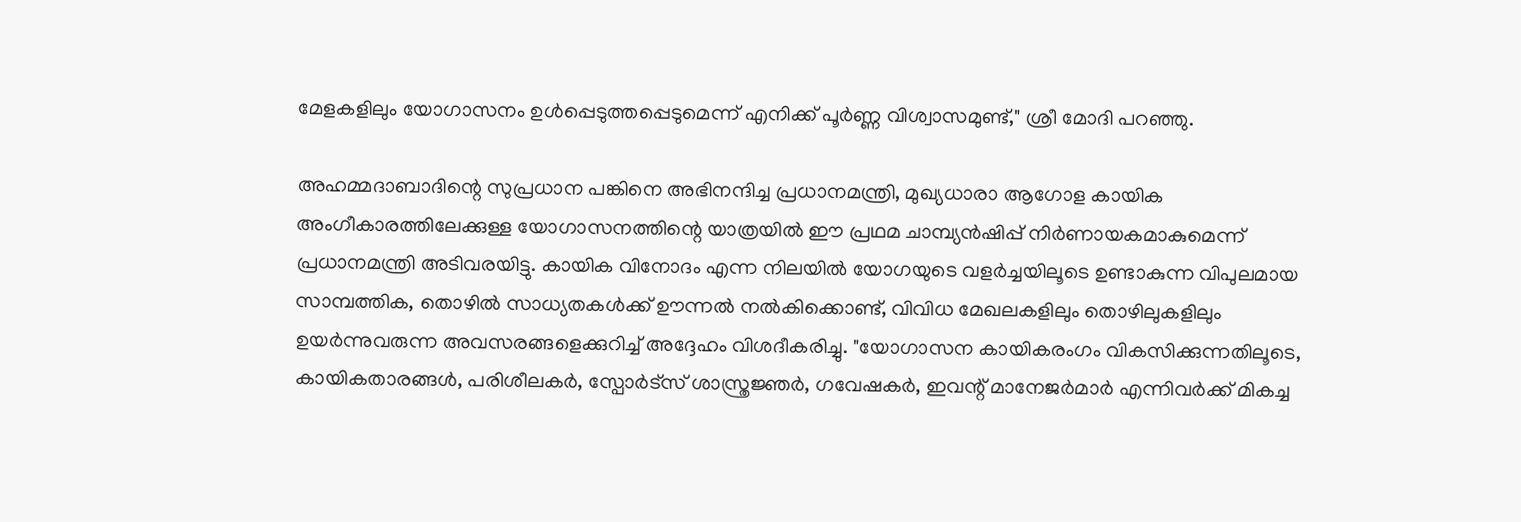മേളകളിലും യോഗാസനം ഉൾപ്പെടുത്തപ്പെടുമെന്ന് എനിക്ക് പൂർണ്ണ വിശ്വാസമുണ്ട്," ശ്രീ മോദി പറഞ്ഞു.

അഹമ്മദാബാദിന്റെ സുപ്രധാന പങ്കിനെ അഭിനന്ദിച്ച പ്രധാനമന്ത്രി, മുഖ്യധാരാ ആഗോള കായിക അംഗീകാരത്തിലേക്കുള്ള യോഗാസനത്തിന്റെ യാത്രയിൽ ഈ പ്രഥമ ചാമ്പ്യൻഷിപ്പ് നിർണായകമാകുമെന്ന് പ്രധാനമന്ത്രി അടിവരയിട്ടു. കായിക വിനോദം എന്ന നിലയിൽ യോഗയുടെ വളർച്ചയിലൂടെ ഉണ്ടാകുന്ന വിപുലമായ സാമ്പത്തിക, തൊഴിൽ സാധ്യതകൾക്ക് ഊന്നൽ നൽകിക്കൊണ്ട്, വിവിധ മേഖലകളിലും തൊഴിലുകളിലും ഉയർന്നുവരുന്ന അവസരങ്ങളെക്കുറിച്ച് അദ്ദേഹം വിശദീകരിച്ചു. "യോഗാസന കായികരംഗം വികസിക്കുന്നതിലൂടെ, കായികതാരങ്ങൾ, പരിശീലകർ, സ്പോർട്സ് ശാസ്ത്രജ്ഞർ, ഗവേഷകർ, ഇവന്റ് മാനേജർമാർ എന്നിവർക്ക് മികച്ച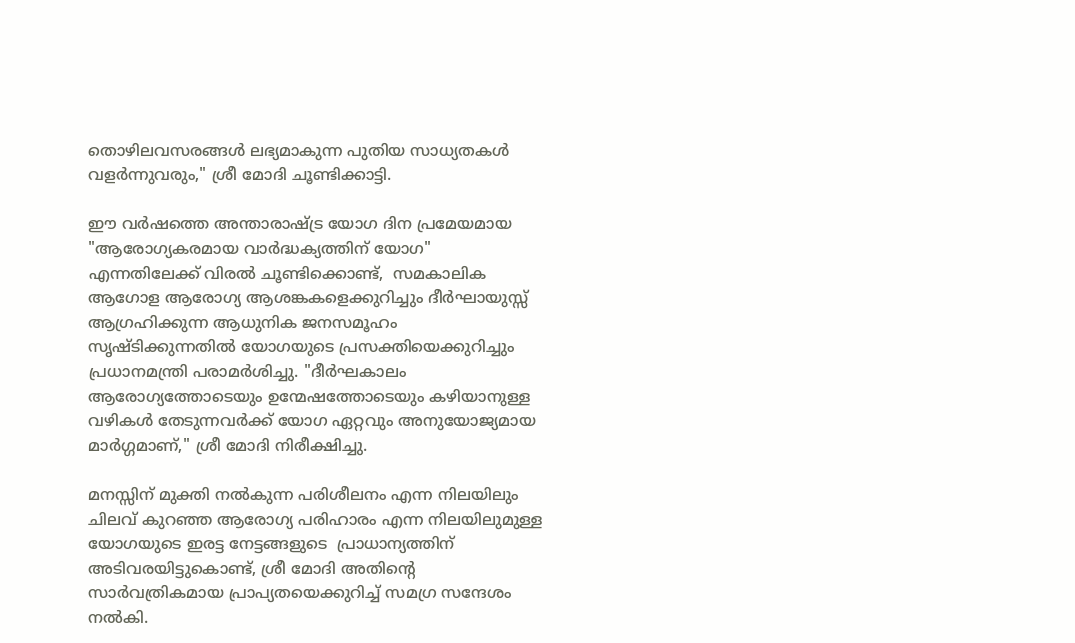തൊഴിലവസരങ്ങൾ ലഭ്യമാകുന്ന പുതിയ സാധ്യതകൾ വളർന്നുവരും," ശ്രീ മോദി ചൂണ്ടിക്കാട്ടി.

ഈ വർഷത്തെ അന്താരാഷ്ട്ര യോഗ ദിന പ്രമേയമായ "ആരോഗ്യകരമായ വാർദ്ധക്യത്തിന് യോഗ" എന്നതിലേക്ക് വിരൽ ചൂണ്ടിക്കൊണ്ട്,  സമകാലിക ആഗോള ആരോഗ്യ ആശങ്കകളെക്കുറിച്ചും ദീർഘായുസ്സ് ആഗ്രഹിക്കുന്ന ആധുനിക ജനസമൂഹം സൃഷ്ടിക്കുന്നതിൽ യോഗയുടെ പ്രസക്തിയെക്കുറിച്ചും പ്രധാനമന്ത്രി പരാമർശിച്ചു. "ദീർഘകാലം ആരോഗ്യത്തോടെയും ഉന്മേഷത്തോടെയും കഴിയാനുള്ള വഴികൾ തേടുന്നവർക്ക് യോഗ ഏറ്റവും അനുയോജ്യമായ മാർഗ്ഗമാണ്," ശ്രീ മോദി നിരീക്ഷിച്ചു.

മനസ്സിന് മുക്തി നൽകുന്ന പരിശീലനം എന്ന നിലയിലും ചിലവ് കുറഞ്ഞ ആരോഗ്യ പരിഹാരം എന്ന നിലയിലുമുള്ള യോഗയുടെ ഇരട്ട നേട്ടങ്ങളുടെ  പ്രാധാന്യത്തിന് അടിവരയിട്ടുകൊണ്ട്, ശ്രീ മോദി അതിന്റെ സാർവത്രികമായ പ്രാപ്യതയെക്കുറിച്ച് സമഗ്ര സന്ദേശം നൽകി.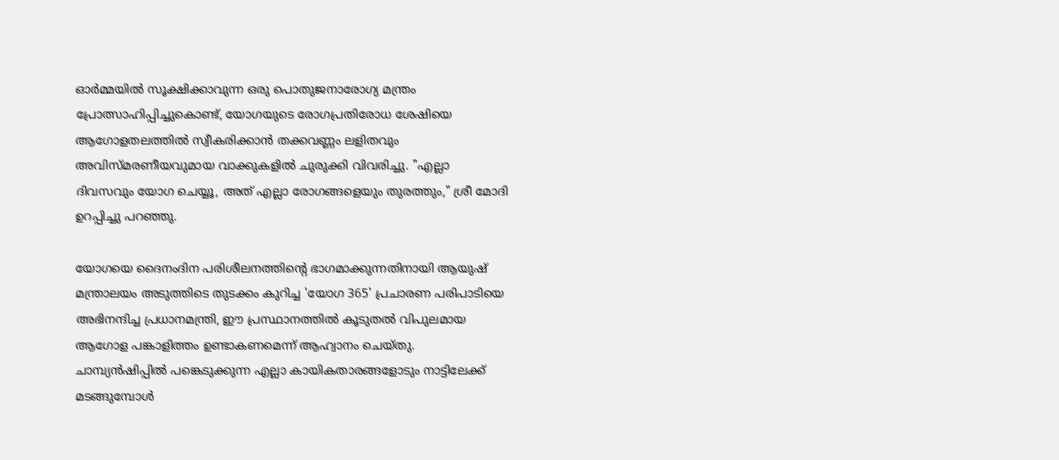ഓർമ്മയിൽ സൂക്ഷിക്കാവുന്ന ഒരു പൊതുജനാരോഗ്യ മന്ത്രം പ്രോത്സാഹിപ്പിച്ചുകൊണ്ട്, യോഗയുടെ രോഗപ്രതിരോധ ശേഷിയെ ആഗോളതലത്തിൽ സ്വീകരിക്കാൻ തക്കവണ്ണം ലളിതവും അവിസ്മരണീയവുമായ വാക്കുകളിൽ ചുരുക്കി വിവരിച്ചു. "എല്ലാ ദിവസവും യോഗ ചെയ്യൂ, അത് എല്ലാ രോഗങ്ങളെയും തുരത്തും," ശ്രീ മോദി ഉറപ്പിച്ചു പറഞ്ഞു.

യോഗയെ ദൈനംദിന പരിശീലനത്തിന്റെ ഭാഗമാക്കുന്നതിനായി ആയുഷ് മന്ത്രാലയം അടുത്തിടെ തുടക്കം കുറിച്ച 'യോഗ 365' പ്രചാരണ പരിപാടിയെ അഭിനന്ദിച്ച പ്രധാനമന്ത്രി, ഈ പ്രസ്ഥാനത്തിൽ കൂടുതൽ വിപുലമായ ആഗോള പങ്കാളിത്തം ഉണ്ടാകണമെന്ന് ആഹ്വാനം ചെയ്തു. ചാമ്പ്യൻഷിപ്പിൽ പങ്കെടുക്കുന്ന എല്ലാ കായികതാരങ്ങളോടും നാട്ടിലേക്ക് മടങ്ങുമ്പോൾ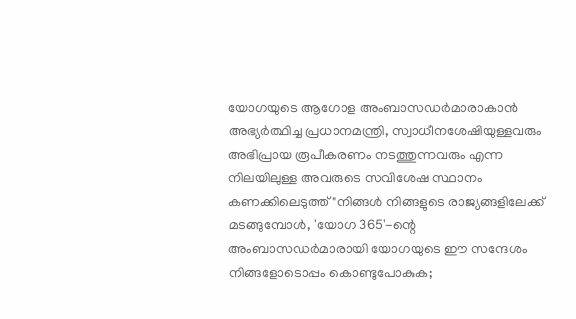യോഗയുടെ ആഗോള അംബാസഡർമാരാകാൻ അഭ്യർത്ഥിച്ച പ്രധാനമന്ത്രി, സ്വാധീനശേഷിയുള്ളവരും അഭിപ്രായ രൂപീകരണം നടത്തുന്നവരും എന്ന നിലയിലുള്ള അവരുടെ സവിശേഷ സ്ഥാനം കണക്കിലെടുത്ത് "നിങ്ങൾ നിങ്ങളുടെ രാജ്യങ്ങളിലേക്ക് മടങ്ങുമ്പോൾ, 'യോഗ 365'-ന്റെ അംബാസഡർമാരായി യോഗയുടെ ഈ സന്ദേശം നിങ്ങളോടൊപ്പം കൊണ്ടുപോകുക;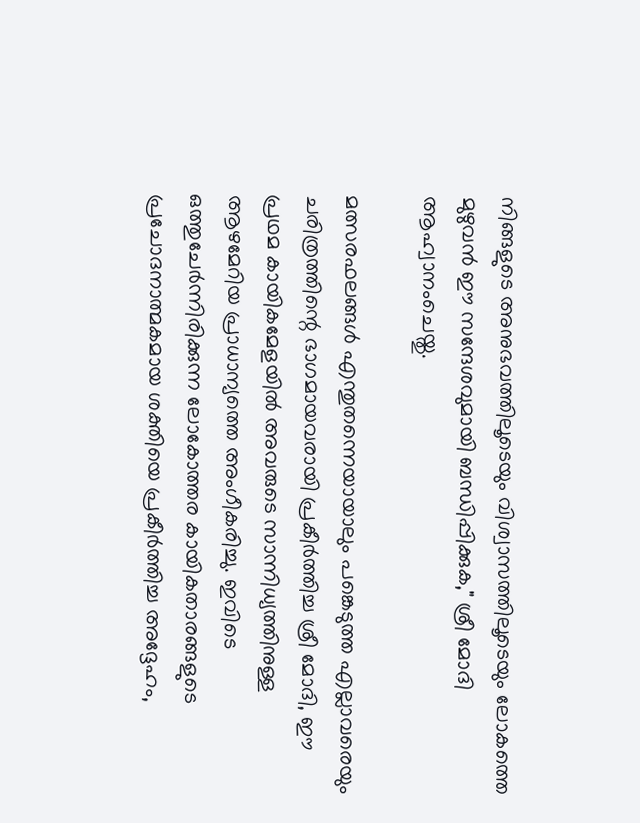നിങ്ങളുടെ അനുഭവത്തിലൂടെയും വിശ്വാസത്തിലൂടെയും ലോകത്തെ മുഴുവൻ ഈ സന്ദേശവുമായി ബന്ധിപ്പിക്കുക," ശ്രീ മോദി ആഹ്വാനംചെയ്തു.

മത്സരഫലങ്ങൾ എന്തുതന്നെയായാലും പങ്കെടുത്ത എല്ലാവരെയും ചരിത്രത്തിന്റെ ഭാഗമായവരായി പ്രകീർത്തിച്ച ശ്രീ മോദി, ഈ പ്രഥമ കായികമേളയിൽ അവരുടെ സാന്നിധ്യത്തിനുള്ള ആഴമേറിയ പ്രാധാന്യത്തെ അംഗീകരിച്ചു. ഇവിടെ ഒത്തുചേർന്നിരിക്കുന്ന ലോകോത്തര കായികതാരങ്ങളുടെ പ്രചോദനാത്മകമായ ശക്തിയെ പ്രകീർത്തിച്ച അദ്ദേഹം,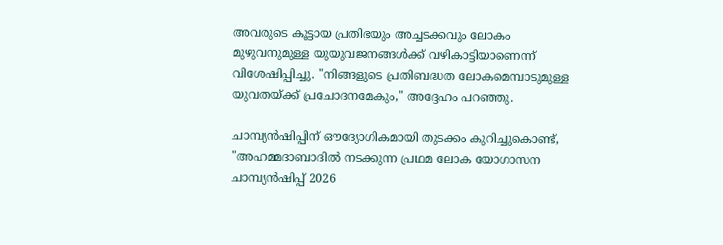അവരുടെ കൂട്ടായ പ്രതിഭയും അച്ചടക്കവും ലോകം മുഴുവനുമുള്ള യുയുവജനങ്ങൾക്ക്‌ വഴികാട്ടിയാണെന്ന് വിശേഷിപ്പിച്ചു. "നിങ്ങളുടെ പ്രതിബദ്ധത ലോകമെമ്പാടുമുള്ള യുവതയ്ക്ക് പ്രചോദനമേകും," അദ്ദേഹം പറഞ്ഞു.

ചാമ്പ്യൻഷിപ്പിന് ഔദ്യോഗികമായി തുടക്കം കുറിച്ചുകൊണ്ട്, "അഹമ്മദാബാദിൽ നടക്കുന്ന പ്രഥമ ലോക യോഗാസന ചാമ്പ്യൻഷിപ്പ് 2026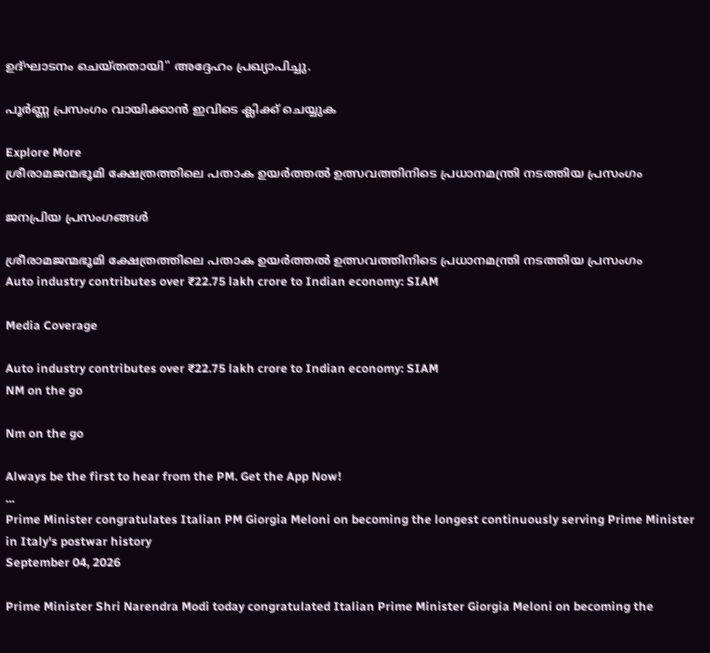ഉദ്ഘാടനം ചെയ്തതായി" അദ്ദേഹം പ്രഖ്യാപിച്ചു.

പൂർണ്ണ പ്രസംഗം വായിക്കാൻ ഇവിടെ ക്ലിക്ക് ചെയ്യുക

Explore More
ശ്രീരാമജന്മഭൂമി ക്ഷേത്രത്തിലെ പതാക ഉയർത്തൽ ഉത്സവത്തിനിടെ പ്രധാനമന്ത്രി നടത്തിയ പ്രസംഗം

ജനപ്രിയ പ്രസംഗങ്ങൾ

ശ്രീരാമജന്മഭൂമി ക്ഷേത്രത്തിലെ പതാക ഉയർത്തൽ ഉത്സവത്തിനിടെ പ്രധാനമന്ത്രി നടത്തിയ പ്രസംഗം
Auto industry contributes over ₹22.75 lakh crore to Indian economy: SIAM

Media Coverage

Auto industry contributes over ₹22.75 lakh crore to Indian economy: SIAM
NM on the go

Nm on the go

Always be the first to hear from the PM. Get the App Now!
...
Prime Minister congratulates Italian PM Giorgia Meloni on becoming the longest continuously serving Prime Minister in Italy's postwar history
September 04, 2026

Prime Minister Shri Narendra Modi today congratulated Italian Prime Minister Giorgia Meloni on becoming the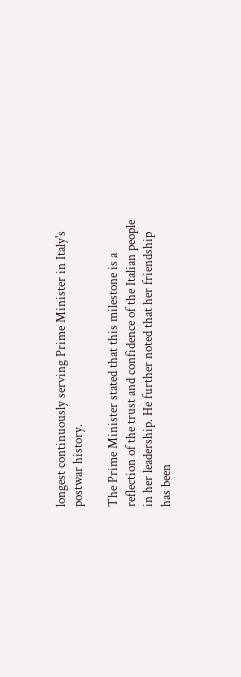longest continuously serving Prime Minister in Italy's postwar history.

The Prime Minister stated that this milestone is a reflection of the trust and confidence of the Italian people in her leadership. He further noted that her friendship has been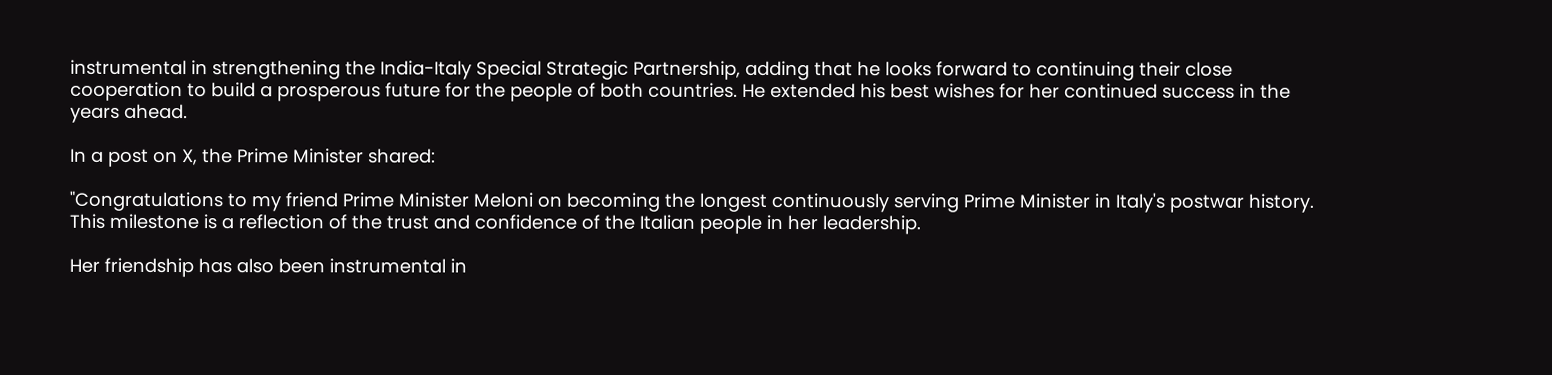instrumental in strengthening the India-Italy Special Strategic Partnership, adding that he looks forward to continuing their close cooperation to build a prosperous future for the people of both countries. He extended his best wishes for her continued success in the years ahead.

In a post on X, the Prime Minister shared:

"Congratulations to my friend Prime Minister Meloni on becoming the longest continuously serving Prime Minister in Italy's postwar history. This milestone is a reflection of the trust and confidence of the Italian people in her leadership.

Her friendship has also been instrumental in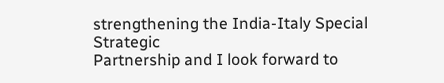strengthening the India-Italy Special Strategic
Partnership and I look forward to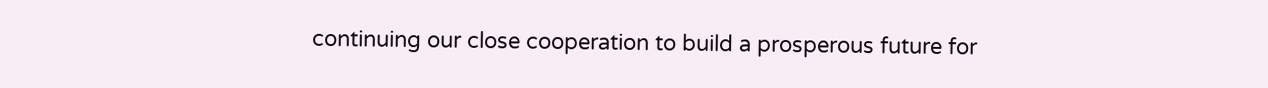continuing our close cooperation to build a prosperous future for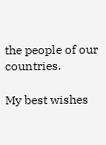the people of our countries.

My best wishes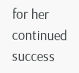for her continued success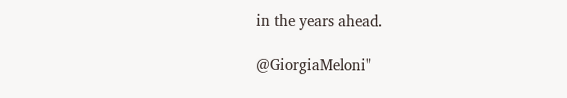in the years ahead.

@GiorgiaMeloni"